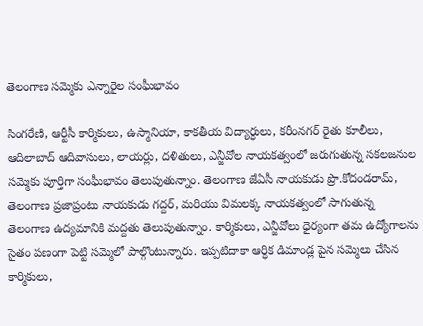తెలంగాణ సమ్మెకు ఎన్నారైల సంఘీభావం

సింగరేణి, ఆర్టీసీ కార్మికులు, ఉస్మానియా, కాకతీయ విద్యార్ధులు, కరీంనగర్ రైతు కూలీలు, ఆదిలాబాద్ ఆదివాసులు, లాయర్లు, దళితులు, ఎన్జీవోల నాయకత్వంలో జరుగుతున్న సకలజనుల సమ్మెకు పూర్తిగా సంఘీభావం తెలుపుతున్నాం. తెలంగాణ జేఏసీ నాయకుడు ప్రొ.కోదండరామ్, తెలంగాణ ప్రజాప్రంటు నాయకుడు గద్దర్, మరియు విమలక్క నాయకత్వంలో సాగుతున్న తెలంగాణ ఉద్యమానికి మద్దతు తెలుపుతున్నాం. కార్మికులు, ఎన్జీవోలు ధైర్యంగా తమ ఉద్యోగాలను సైతం పణంగా పెట్టి సమ్మెలో పాల్గొంటున్నారు. ఇప్పటిదాకా ఆర్ధిక డిమాండ్ల పైన సమ్మెలు చేసిన కార్మికులు,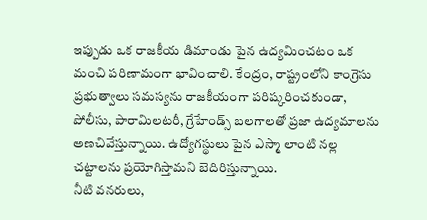ఇప్పుడు ఒక రాజకీయ డిమాండు పైన ఉద్యమించటం ఒక మంచి పరిణామంగా భావించాలి. కేంద్రం, రాష్ట్రంలోని కాంగ్రెసు ప్రభుత్వాలు సమస్యను రాజకీయంగా పరిష్కరించకుండా, పోలీసు, పారామిలటరీ, గ్రేహేండ్స్ బలగాలతో ప్రజా ఉద్యమాలను అణచివేస్తున్నాయి. ఉద్యోగస్థులు పైన ఎస్మా లాంటి నల్ల చట్టాలను ప్రయోగిస్తామని బెదిరిస్తున్నాయి.
నీటి వనరులు,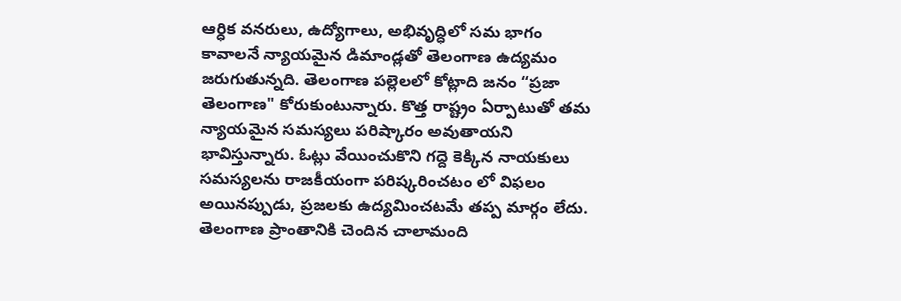ఆర్ధిక వనరులు, ఉద్యోగాలు, అభివృద్ధిలో సమ భాగం కావాలనే న్యాయమైన డిమాండ్లతో తెలంగాణ ఉద్యమం జరుగుతున్నది. తెలంగాణ పల్లెలలో కోట్లాది జనం “ప్రజా తెలంగాణ" కోరుకుంటున్నారు. కొత్త రాష్ట్రం ఏర్పాటుతో తమ న్యాయమైన సమస్యలు పరిష్కారం అవుతాయని భావిస్తున్నారు. ఓట్లు వేయించుకొని గద్దె కెక్కిన నాయకులు సమస్యలను రాజకీయంగా పరిష్కరించటం లో విఫలం అయినప్పుడు, ప్రజలకు ఉద్యమించటమే తప్ప మార్గం లేదు. తెలంగాణ ప్రాంతానికి చెందిన చాలామంది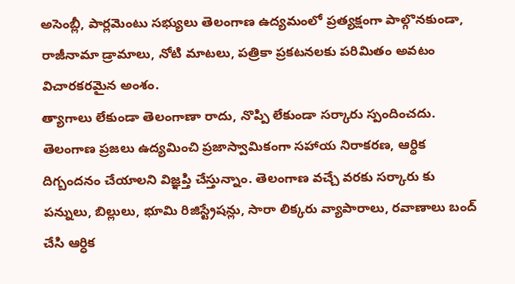అసెంబ్లీ, పార్లమెంటు సభ్యులు తెలంగాణ ఉద్యమంలో ప్రత్యక్షంగా పాల్గొనకుండా, రాజీనామా డ్రామాలు, నోటి మాటలు, పత్రికా ప్రకటనలకు పరిమితం అవటం విచారకరమైన అంశం.
త్యాగాలు లేకుండా తెలంగాణా రాదు, నొప్పి లేకుండా సర్కారు స్పందించదు. తెలంగాణ ప్రజలు ఉద్యమించి ప్రజాస్వామికంగా సహాయ నిరాకరణ, ఆర్ధిక దిగ్బందనం చేయాలని విజ్ఞప్తి చేస్తున్నాం. తెలంగాణ వచ్చే వరకు సర్కారు కు పన్నులు, బిల్లులు, భూమి రిజిస్ట్రేషన్లు, సారా లిక్కరు వ్యాపారాలు, రవాణాలు బంద్ చేసి ఆర్ధిక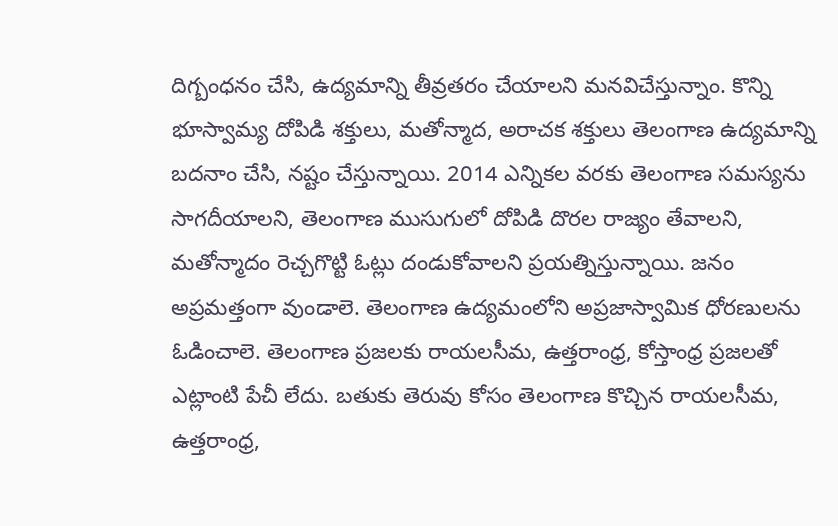దిగ్బంధనం చేసి, ఉద్యమాన్ని తీవ్రతరం చేయాలని మనవిచేస్తున్నాం. కొన్ని భూస్వామ్య దోపిడి శక్తులు, మతోన్మాద, అరాచక శక్తులు తెలంగాణ ఉద్యమాన్ని బదనాం చేసి, నష్టం చేస్తున్నాయి. 2014 ఎన్నికల వరకు తెలంగాణ సమస్యను సాగదీయాలని, తెలంగాణ ముసుగులో దోపిడి దొరల రాజ్యం తేవాలని, మతోన్మాదం రెచ్చగొట్టి ఓట్లు దండుకోవాలని ప్రయత్నిస్తున్నాయి. జనం అప్రమత్తంగా వుండాలె. తెలంగాణ ఉద్యమంలోని అప్రజాస్వామిక ధోరణులను ఓడించాలె. తెలంగాణ ప్రజలకు రాయలసీమ, ఉత్తరాంధ్ర, కోస్తాంధ్ర ప్రజలతో ఎట్లాంటి పేచీ లేదు. బతుకు తెరువు కోసం తెలంగాణ కొచ్చిన రాయలసీమ, ఉత్తరాంధ్ర,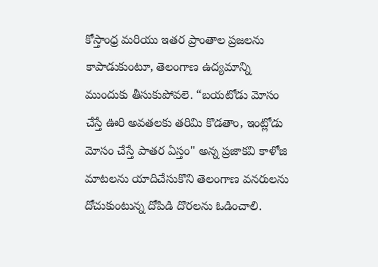కోస్తాంధ్ర మరియు ఇతర ప్రాంతాల ప్రజలను కాపాడుకుంటూ, తెలంగాణ ఉద్యమాన్ని ముందుకు తీసుకుపోవలె. “బయటోడు మోసం చేస్తే ఊరి అవతలకు తరిమి కొడతాం, ఇంట్లోడు మోసం చేస్తే పాతర ఏస్తం" అన్న ప్రజాకవి కాళోజి మాటలను యాదిచేసుకొని తెలంగాణ వనరులను దోచుకుంటున్న దోపిడి దొరలను ఓడించాలి.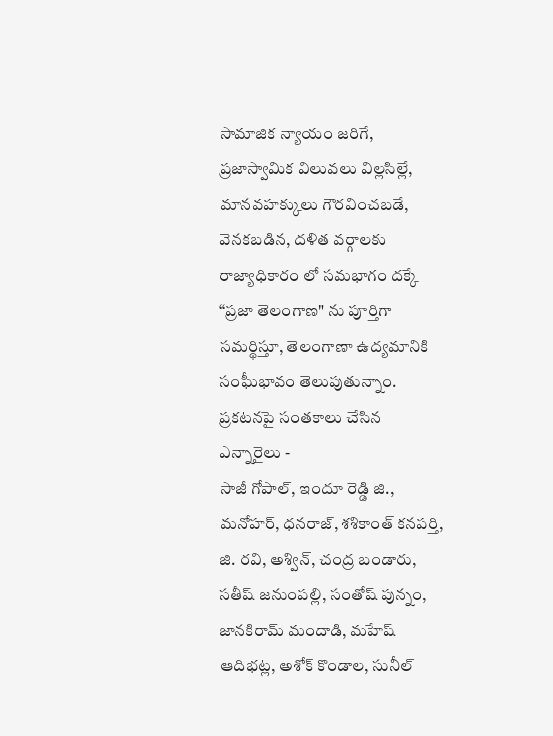సామాజిక న్యాయం జరిగే, ప్రజాస్వామిక విలువలు విల్లసిల్లే, మానవహక్కులు గౌరవించబడే, వెనకబడిన, దళిత వర్గాలకు రాజ్యాధికారం లో సమభాగం దక్కే “ప్రజా తెలంగాణ" ను పూర్తిగా సమర్థిస్తూ, తెలంగాణా ఉద్యమానికి సంఘీభావం తెలుపుతున్నాం.
ప్రకటనపై సంతకాలు చేసిన ఎన్నారైలు -
సాజీ గోపాల్, ఇందూ రెడ్డి జి., మనోహర్, ధనరాజ్, శశికాంత్ కనపర్తి, జి. రవి, అశ్విన్, చంద్ర బండారు, సతీష్ జనుంపల్లి, సంతోష్ పున్నం, జానకిరామ్ మందాడి, మహేష్ ఆదిభట్ల, అశోక్ కొండాల, సునీల్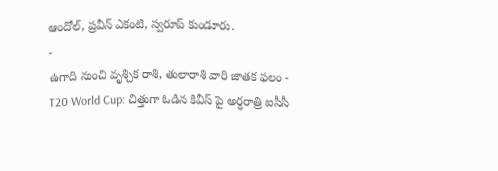ఆందోల్, ప్రవీన్ ఎకంటి, స్వరూప్ కుండూరు.
-
ఉగాది నుంచి వృశ్చిక రాశి, తులారాశి వారి జాతక ఫలం -
T20 World Cup: చిత్తుగా ఓడిన కివీస్ పై అర్ధరాత్రి ఐసీసీ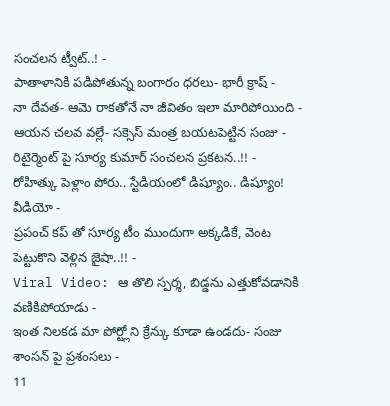సంచలన ట్వీట్..! -
పాతాళానికి పడిపోతున్న బంగారం ధరలు- భారీ క్రాష్ -
నా దేవత- ఆమె రాకతోనే నా జీవితం ఇలా మారిపోయింది -
ఆయన చలవ వల్లే- సక్సెస్ మంత్ర బయటపెట్టిన సంజు -
రిటైర్మెంట్ పై సూర్య కుమార్ సంచలన ప్రకటన..!! -
రోహిత్కు పెళ్లాం పోరు.. స్టేడియంలో డిష్యూం.. డిష్యూం! వీడియో -
ప్రపంచ్ కప్ తో సూర్య టీం ముందుగా అక్కడికే, వెంట పెట్టుకొని వెళ్లిన జైషా..!! -
Viral Video: ఆ తొలి స్పర్శ, బిడ్డను ఎత్తుకోవడానికి వణికిపోయాడు -
ఇంత నిలకడ మా పోర్ట్లోని క్రేన్కు కూడా ఉండదు- సంజు శాంసన్ పై ప్రశంసలు -
11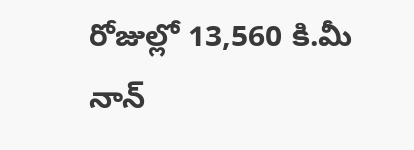రోజుల్లో 13,560 కి.మీ నాన్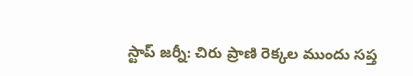స్టాప్ జర్నీ: చిరు ప్రాణి రెక్కల ముందు సప్త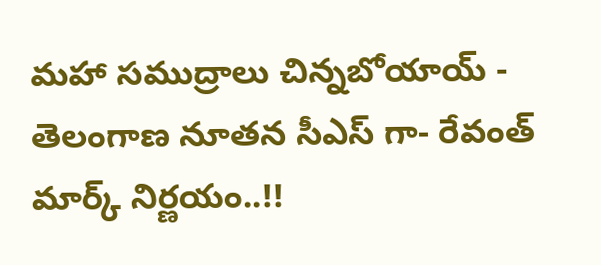మహా సముద్రాలు చిన్నబోయాయ్ -
తెలంగాణ నూతన సీఎస్ గా- రేవంత్ మార్క్ నిర్ణయం..!!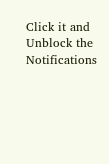Click it and Unblock the Notifications